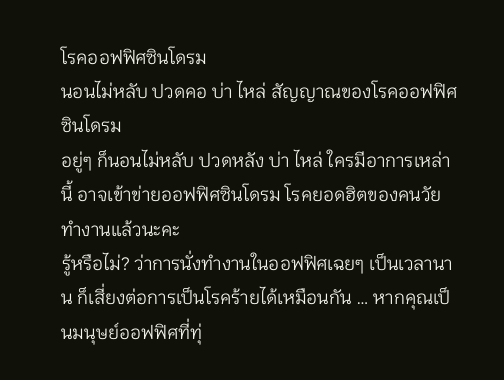โรคออฟฟิศซินโดรม
นอนไม่หลับ ปวดคอ บ่า ไหล่ สัญญาณของโรคออฟฟิศซินโดรม
อยู่ๆ ก็นอนไม่หลับ ปวดหลัง บ่า ไหล่ ใครมีอาการเหล่านี้ อาจเข้าข่ายออฟฟิศซินโดรม โรคยอดฮิตของคนวัยทำงานแล้วนะคะ
รู้หรือไม่? ว่าการนั่งทำงานในออฟฟิศเฉยๆ เป็นเวลานาน ก็เสี่ยงต่อการเป็นโรคร้ายได้เหมือนกัน … หากคุณเป็นมนุษย์ออฟฟิศที่ทุ่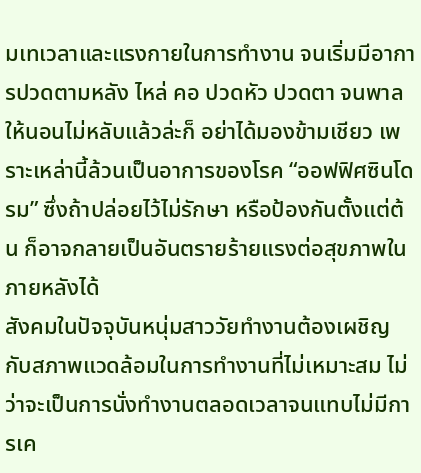มเทเวลาและแรงกายในการทำงาน จนเริ่มมีอาการปวดตามหลัง ไหล่ คอ ปวดหัว ปวดตา จนพาลให้นอนไม่หลับแล้วล่ะก็ อย่าได้มองข้ามเชียว เพราะเหล่านี้ล้วนเป็นอาการของโรค “ออฟฟิศซินโดรม” ซึ่งถ้าปล่อยไว้ไม่รักษา หรือป้องกันตั้งแต่ต้น ก็อาจกลายเป็นอันตรายร้ายแรงต่อสุขภาพในภายหลังได้
สังคมในปัจจุบันหนุ่มสาววัยทำงานต้องเผชิญกับสภาพแวดล้อมในการทำงานที่ไม่เหมาะสม ไม่ว่าจะเป็นการนั่งทำงานตลอดเวลาจนแทบไม่มีการเค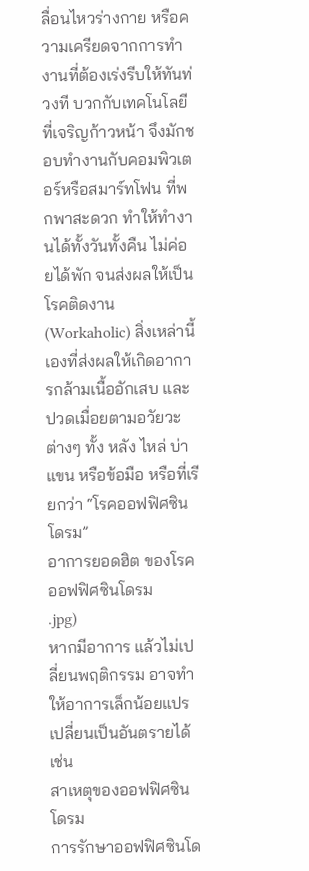ลื่อนไหวร่างกาย หรือความเครียดจากการทำงานที่ต้องเร่งรีบให้ทันท่วงที บวกกับเทคโนโลยีที่เจริญก้าวหน้า จึงมักชอบทำงานกับคอมพิวเตอร์หรือสมาร์ทโฟน ที่พกพาสะดวก ทำให้ทำงานได้ทั้งวันทั้งคืน ไม่ค่อยได้พัก จนส่งผลให้เป็นโรคติดงาน(Workaholic) สิ่งเหล่านี้เองที่ส่งผลให้เกิดอาการกล้ามเนื้ออักเสบ และปวดเมื่อยตามอวัยวะต่างๆ ทั้ง หลัง ไหล่ บ่า แขน หรือข้อมือ หรือที่เรียกว่า “โรคออฟฟิศซินโดรม”
อาการยอดฮิต ของโรคออฟฟิศซินโดรม
.jpg)
หากมีอาการ แล้วไม่เปลี่ยนพฤติกรรม อาจทำให้อาการเล็กน้อยแปรเปลี่ยนเป็นอันตรายได้ เช่น
สาเหตุของออฟฟิศซินโดรม
การรักษาออฟฟิศซินโด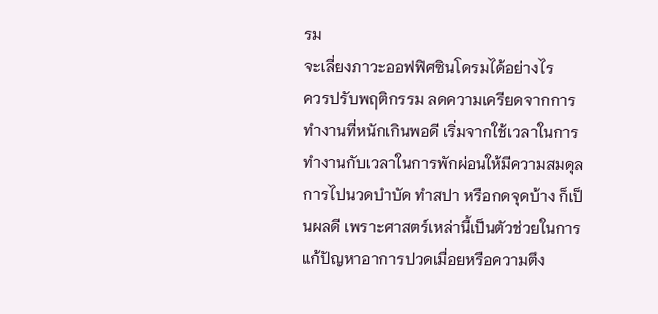รม
จะเลี่ยงภาวะออฟฟิศซินโดรมได้อย่างไร
ควรปรับพฤติกรรม ลดความเครียดจากการทำงานที่หนักเกินพอดี เริ่มจากใช้เวลาในการทำงานกับเวลาในการพักผ่อนให้มีความสมดุล การไปนวดบำบัด ทำสปา หรือกดจุดบ้าง ก็เป็นผลดี เพราะศาสตร์เหล่านี้เป็นตัวช่วยในการแก้ปัญหาอาการปวดเมื่อยหรือความตึง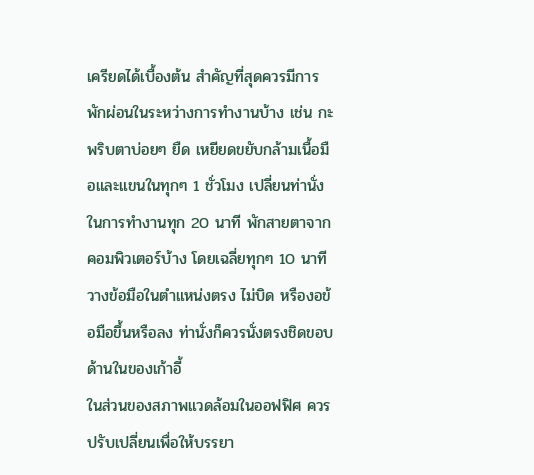เครียดได้เบื้องต้น สำคัญที่สุดควรมีการพักผ่อนในระหว่างการทำงานบ้าง เช่น กะพริบตาบ่อยๆ ยืด เหยียดขยับกล้ามเนื้อมือและแขนในทุกๆ 1 ชั่วโมง เปลี่ยนท่านั่งในการทำงานทุก 20 นาที พักสายตาจากคอมพิวเตอร์บ้าง โดยเฉลี่ยทุกๆ 10 นาที วางข้อมือในตำแหน่งตรง ไม่บิด หรืองอข้อมือขึ้นหรือลง ท่านั่งก็ควรนั่งตรงชิดขอบด้านในของเก้าอี้
ในส่วนของสภาพแวดล้อมในออฟฟิศ ควรปรับเปลี่ยนเพื่อให้บรรยา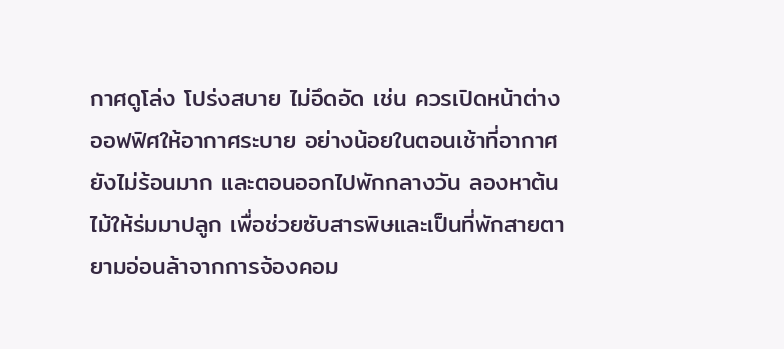กาศดูโล่ง โปร่งสบาย ไม่อึดอัด เช่น ควรเปิดหน้าต่างออฟฟิศให้อากาศระบาย อย่างน้อยในตอนเช้าที่อากาศยังไม่ร้อนมาก และตอนออกไปพักกลางวัน ลองหาต้นไม้ให้ร่มมาปลูก เพื่อช่วยซับสารพิษและเป็นที่พักสายตายามอ่อนล้าจากการจ้องคอม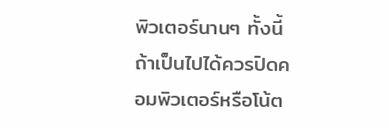พิวเตอร์นานๆ ทั้งนี้ถ้าเป็นไปได้ควรปิดคอมพิวเตอร์หรือโน้ต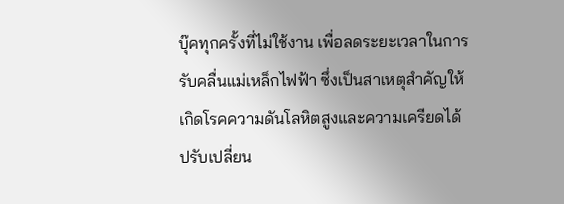บุ๊คทุกครั้งที่ไม่ใช้งาน เพื่อลดระยะเวลาในการรับคลื่นแม่เหล็กไฟฟ้า ซึ่งเป็นสาเหตุสำคัญให้เกิดโรคความดันโลหิตสูงและความเครียดได้
ปรับเปลี่ยน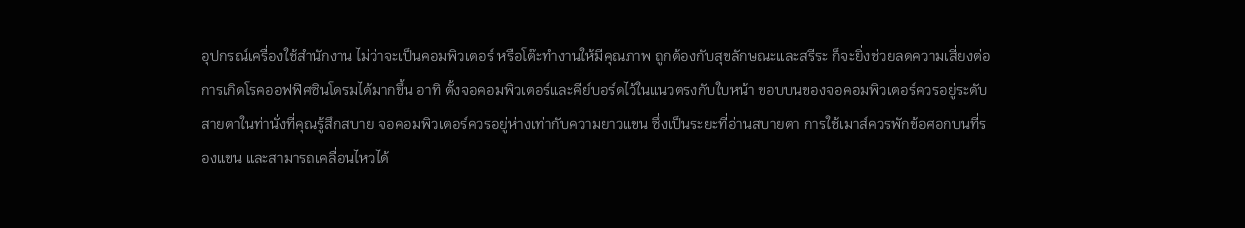อุปกรณ์เครื่องใช้สำนักงาน ไม่ว่าจะเป็นคอมพิวเตอร์ หรือโต๊ะทำงานให้มีคุณภาพ ถูกต้องกับสุขลักษณะและสรีระ ก็จะยิ่งช่วยลดความเสี่ยงต่อการเกิดโรคออฟฟิศซินโดรมได้มากขึ้น อาทิ ตั้งจอคอมพิวเตอร์และคีย์บอร์ดไว้ในแนวตรงกับใบหน้า ขอบบนของจอคอมพิวเตอร์ควรอยู่ระดับสายตาในท่านั่งที่คุณรู้สึกสบาย จอคอมพิวเตอร์ควรอยู่ห่างเท่ากับความยาวแขน ซึ่งเป็นระยะที่อ่านสบายตา การใช้เมาส์ควรพักข้อศอกบนที่รองแขน และสามารถเคลื่อนไหวได้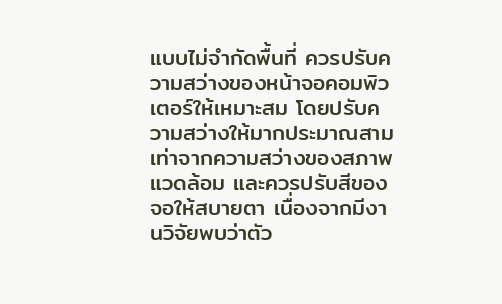แบบไม่จำกัดพื้นที่ ควรปรับความสว่างของหน้าจอคอมพิวเตอร์ให้เหมาะสม โดยปรับความสว่างให้มากประมาณสามเท่าจากความสว่างของสภาพแวดล้อม และควรปรับสีของจอให้สบายตา เนื่องจากมีงานวิจัยพบว่าตัว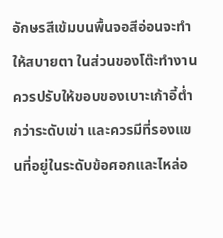อักษรสีเข้มบนพื้นจอสีอ่อนจะทำให้สบายตา ในส่วนของโต๊ะทำงานควรปรับให้ขอบของเบาะเก้าอี้ต่ำกว่าระดับเข่า และควรมีที่รองแขนที่อยู่ในระดับข้อศอกและไหล่อ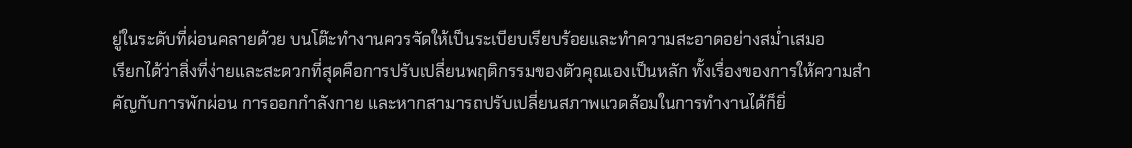ยู่ในระดับที่ผ่อนคลายด้วย บนโต๊ะทำงานควรจัดให้เป็นระเบียบเรียบร้อยและทำความสะอาดอย่างสม่ำเสมอ
เรียกได้ว่าสิ่งที่ง่ายและสะดวกที่สุดคือการปรับเปลี่ยนพฤติกรรมของตัวคุณเองเป็นหลัก ทั้งเรื่องของการให้ความสำคัญกับการพักผ่อน การออกกำลังกาย และหากสามารถปรับเปลี่ยนสภาพแวดล้อมในการทำงานได้ก็ยิ่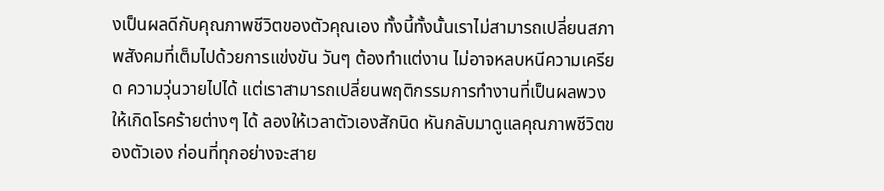งเป็นผลดีกับคุณภาพชีวิตของตัวคุณเอง ทั้งนี้ทั้งนั้นเราไม่สามารถเปลี่ยนสภาพสังคมที่เต็มไปด้วยการแข่งขัน วันๆ ต้องทำแต่งาน ไม่อาจหลบหนีความเครียด ความวุ่นวายไปได้ แต่เราสามารถเปลี่ยนพฤติกรรมการทำงานที่เป็นผลพวงให้เกิดโรคร้ายต่างๆ ได้ ลองให้เวลาตัวเองสักนิด หันกลับมาดูแลคุณภาพชีวิตของตัวเอง ก่อนที่ทุกอย่างจะสาย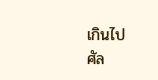เกินไป
ศัล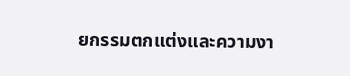ยกรรมตกแต่งและความงา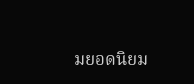มยอดนิยม